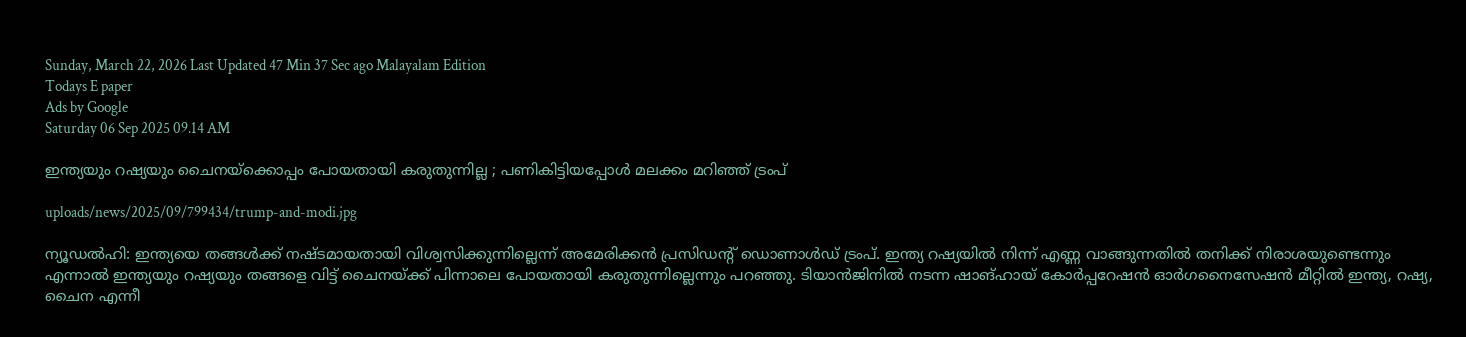Sunday, March 22, 2026 Last Updated 47 Min 37 Sec ago Malayalam Edition
Todays E paper
Ads by Google
Saturday 06 Sep 2025 09.14 AM

ഇന്ത്യയും റഷ്യയും ചൈനയ്‌ക്കൊപ്പം പോയതായി കരുതുന്നില്ല ; പണികിട്ടിയപ്പോള്‍ മലക്കം മറിഞ്ഞ് ട്രംപ്

uploads/news/2025/09/799434/trump-and-modi.jpg

ന്യൂഡല്‍ഹി: ഇന്ത്യയെ തങ്ങള്‍ക്ക് നഷ്ടമായതായി വിശ്വസിക്കുന്നില്ലെന്ന് അമേരിക്കന്‍ പ്രസിഡന്റ് ഡൊണാള്‍ഡ് ട്രംപ്. ഇന്ത്യ റഷ്യയില്‍ നിന്ന് എണ്ണ വാങ്ങുന്നതില്‍ തനിക്ക് നിരാശയുണ്ടെന്നും എന്നാല്‍ ഇന്ത്യയും റഷ്യയും തങ്ങളെ വിട്ട് ചൈനയ്ക്ക് പിന്നാലെ പോയതായി കരുതുന്നില്ലെന്നും പറഞ്ഞു. ടിയാന്‍ജിനില്‍ നടന്ന ഷാങ്ഹായ് കോര്‍പ്പറേഷന്‍ ഓര്‍ഗനൈസേഷന്‍ മീറ്റില്‍ ഇന്ത്യ, റഷ്യ, ചൈന എന്നീ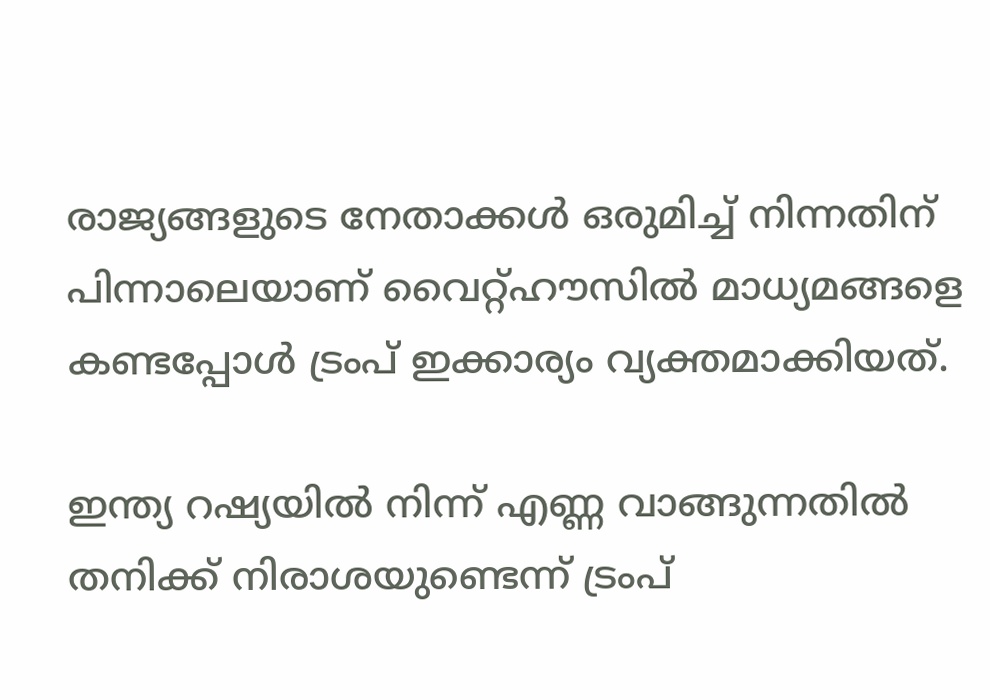രാജ്യങ്ങളുടെ നേതാക്കള്‍ ഒരുമിച്ച് നിന്നതിന് പിന്നാലെയാണ് വൈറ്റ്ഹൗസില്‍ മാധ്യമങ്ങളെ കണ്ടപ്പോള്‍ ട്രംപ് ഇക്കാര്യം വ്യക്തമാക്കിയത്.

ഇന്ത്യ റഷ്യയില്‍ നിന്ന് എണ്ണ വാങ്ങുന്നതില്‍ തനിക്ക് നിരാശയുണ്ടെന്ന് ട്രംപ്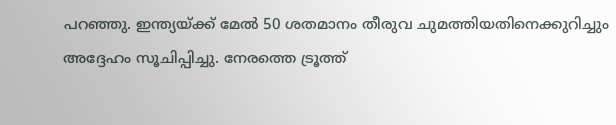പറഞ്ഞു. ഇന്ത്യയ്ക്ക് മേല്‍ 50 ശതമാനം തീരുവ ചുമത്തിയതിനെക്കുറിച്ചും അദ്ദേഹം സൂചിപ്പിച്ചു. നേരത്തെ ട്രൂത്ത്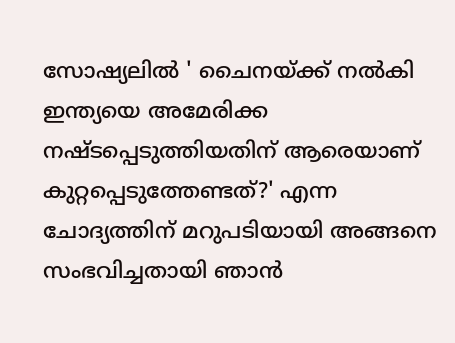സോഷ്യലില്‍ ' ചൈനയ്ക്ക് നല്‍കി ഇന്ത്യയെ അമേരിക്ക നഷ്ടപ്പെടുത്തിയതിന് ആരെയാണ് കുറ്റപ്പെടുത്തേണ്ടത്?' എന്ന ചോദ്യത്തിന് മറുപടിയായി അങ്ങനെ സംഭവിച്ചതായി ഞാന്‍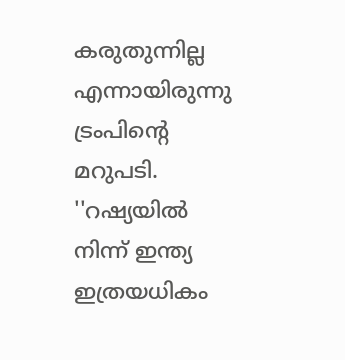കരുതുന്നില്ല എന്നായിരുന്നു ട്രംപിന്റെ മറുപടി. ''റഷ്യയില്‍ നിന്ന് ഇന്ത്യ ഇത്രയധികം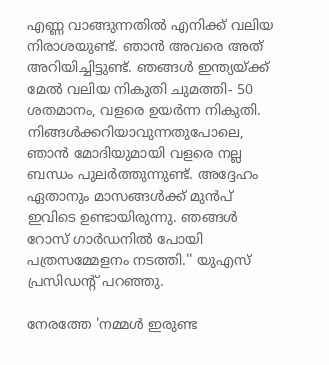എണ്ണ വാങ്ങുന്നതില്‍ എനിക്ക് വലിയ നിരാശയുണ്ട്. ഞാന്‍ അവരെ അത് അറിയിച്ചിട്ടുണ്ട്. ഞങ്ങള്‍ ഇന്ത്യയ്ക്ക് മേല്‍ വലിയ നികുതി ചുമത്തി- 50 ശതമാനം, വളരെ ഉയര്‍ന്ന നികുതി. നിങ്ങള്‍ക്കറിയാവുന്നതുപോലെ, ഞാന്‍ മോദിയുമായി വളരെ നല്ല ബന്ധം പുലര്‍ത്തുന്നുണ്ട്. അദ്ദേഹം ഏതാനും മാസങ്ങള്‍ക്ക് മുന്‍പ് ഇവിടെ ഉണ്ടായിരുന്നു. ഞങ്ങള്‍ റോസ് ഗാര്‍ഡനില്‍ പോയി പത്രസമ്മേളനം നടത്തി.'' യുഎസ് പ്രസിഡന്റ് പറഞ്ഞു.

നേരത്തേ 'നമ്മള്‍ ഇരുണ്ട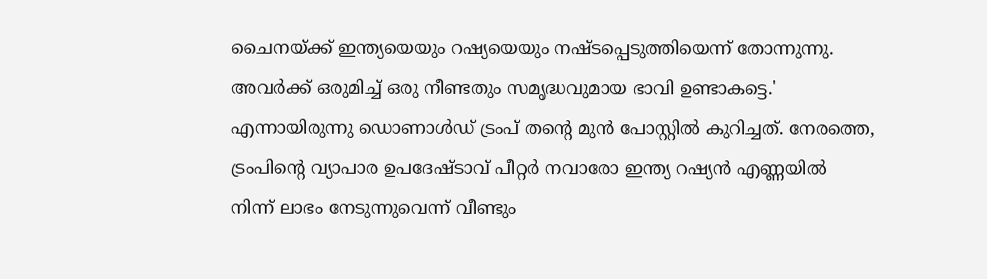ചൈനയ്ക്ക് ഇന്ത്യയെയും റഷ്യയെയും നഷ്ടപ്പെടുത്തിയെന്ന് തോന്നുന്നു. അവര്‍ക്ക് ഒരുമിച്ച് ഒരു നീണ്ടതും സമൃദ്ധവുമായ ഭാവി ഉണ്ടാകട്ടെ.' എന്നായിരുന്നു ഡൊണാള്‍ഡ് ട്രംപ് തന്റെ മുന്‍ പോസ്റ്റില്‍ കുറിച്ചത്. നേരത്തെ, ട്രംപിന്റെ വ്യാപാര ഉപദേഷ്ടാവ് പീറ്റര്‍ നവാരോ ഇന്ത്യ റഷ്യന്‍ എണ്ണയില്‍ നിന്ന് ലാഭം നേടുന്നുവെന്ന് വീണ്ടും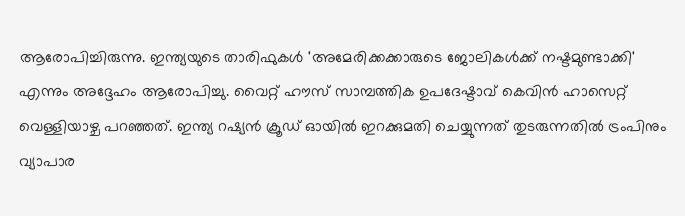ആരോപിച്ചിരുന്നു. ഇന്ത്യയുടെ താരിഫുകള്‍ 'അമേരിക്കക്കാരുടെ ജോലികള്‍ക്ക് നഷ്ടമുണ്ടാക്കി' എന്നും അദ്ദേഹം ആരോപിച്ചു. വൈറ്റ് ഹൗസ് സാമ്പത്തിക ഉപദേഷ്ടാവ് കെവിന്‍ ഹാസെറ്റ് വെള്ളിയാഴ്ച പറഞ്ഞത്. ഇന്ത്യ റഷ്യന്‍ ക്രൂഡ് ഓയില്‍ ഇറക്കുമതി ചെയ്യുന്നത് തുടരുന്നതില്‍ ട്രംപിനും വ്യാപാര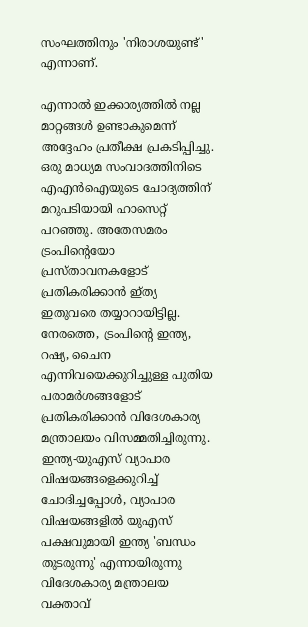സംഘത്തിനും 'നിരാശയുണ്ട്' എന്നാണ്.

എന്നാല്‍ ഇക്കാര്യത്തില്‍ നല്ല മാറ്റങ്ങള്‍ ഉണ്ടാകുമെന്ന് അദ്ദേഹം പ്രതീക്ഷ പ്രകടിപ്പിച്ചു. ഒരു മാധ്യമ സംവാദത്തിനിടെ എഎന്‍ഐയുടെ ചോദ്യത്തിന് മറുപടിയായി ഹാസെറ്റ് പറഞ്ഞു. അതേസമരം ട്രംപിന്റെയോ പ്രസ്താവനകളോട് പ്രതികരിക്കാന്‍ ഇ്ത്യ ഇതുവരെ തയ്യാറായിട്ടില്ല. നേരത്തെ, ട്രംപിന്റെ ഇന്ത്യ, റഷ്യ, ചൈന എന്നിവയെക്കുറിച്ചുള്ള പുതിയ പരാമര്‍ശങ്ങളോട് പ്രതികരിക്കാന്‍ വിദേശകാര്യ മന്ത്രാലയം വിസമ്മതിച്ചിരുന്നു. ഇന്ത്യ-യുഎസ് വ്യാപാര വിഷയങ്ങളെക്കുറിച്ച് ചോദിച്ചപ്പോള്‍, വ്യാപാര വിഷയങ്ങളില്‍ യുഎസ് പക്ഷവുമായി ഇന്ത്യ 'ബന്ധം തുടരുന്നു' എന്നായിരുന്നു വിദേശകാര്യ മന്ത്രാലയ വക്താവ്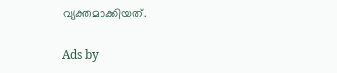വ്യക്തമാക്കിയത്.

Ads by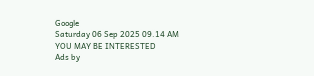Google
Saturday 06 Sep 2025 09.14 AM
YOU MAY BE INTERESTED
Ads by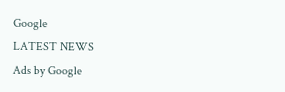Google
LATEST NEWS
Ads by Google